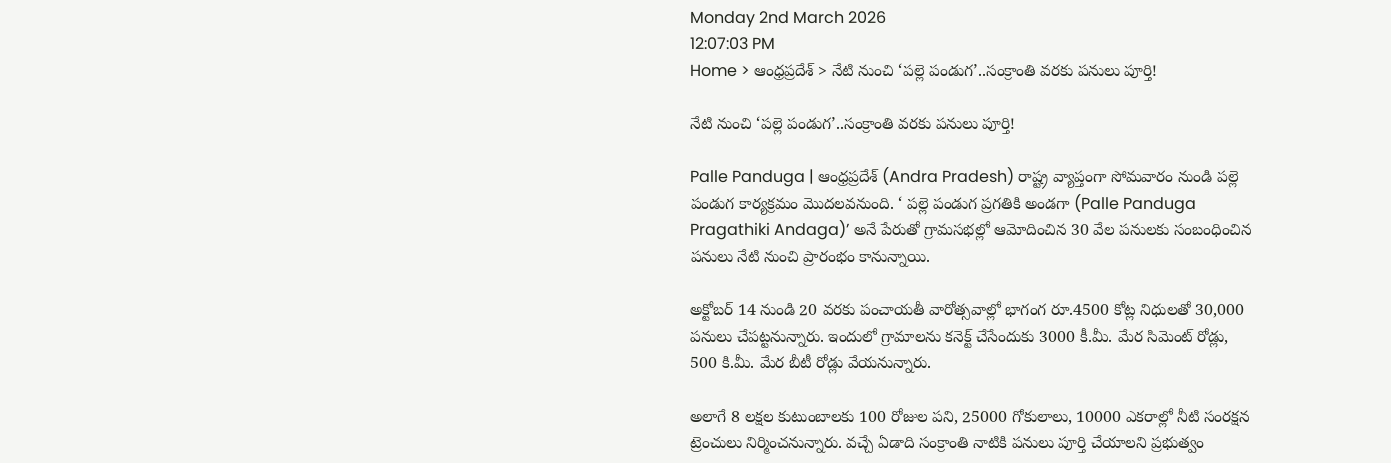Monday 2nd March 2026
12:07:03 PM
Home > ఆంధ్రప్రదేశ్ > నేటి నుంచి ‘పల్లె పండుగ’..సంక్రాంతి వరకు పనులు పూర్తి!

నేటి నుంచి ‘పల్లె పండుగ’..సంక్రాంతి వరకు పనులు పూర్తి!

Palle Panduga | ఆంధ్రప్రదేశ్ (Andra Pradesh) రాష్ట్ర వ్యాప్తంగా సోమవారం నుండి పల్లె పండుగ కార్యక్రమం మొదలవనుంది. ‘ పల్లె పండుగ ప్రగతికి అండగా (Palle Panduga Pragathiki Andaga)’ అనే పేరుతో గ్రామసభల్లో ఆమోదించిన 30 వేల పనులకు సంబంధించిన పనులు నేటి నుంచి ప్రారంభం కానున్నాయి.

అక్టోబర్ 14 నుండి 20 వరకు పంచాయతీ వారోత్సవాల్లో భాగంగ రూ.4500 కోట్ల నిధులతో 30,000 పనులు చేపట్టనున్నారు. ఇందులో గ్రామాలను కనెక్ట్ చేసేందుకు 3000 కీ.మీ. మేర సిమెంట్ రోడ్లు, 500 కి.మీ. మేర బీటీ రోడ్లు వేయనున్నారు.

అలాగే 8 లక్షల కుటుంబాలకు 100 రోజుల పని, 25000 గోకులాలు, 10000 ఎకరాల్లో నీటి సంరక్షన ట్రెంచులు నిర్మించనున్నారు. వచ్చే ఏడాది సంక్రాంతి నాటికి పనులు పూర్తి చేయాలని ప్రభుత్వం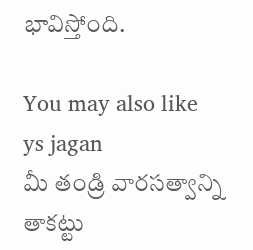భావిస్తోంది.

You may also like
ys jagan
మీ తండ్రి వారసత్వాన్ని తాకట్టు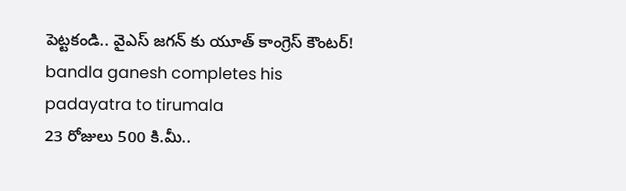పెట్టకండి.. వైఎస్ జగన్ కు యూత్ కాంగ్రెస్ కౌంటర్!
bandla ganesh completes his padayatra to tirumala
23 రోజులు 500 కి.మీ..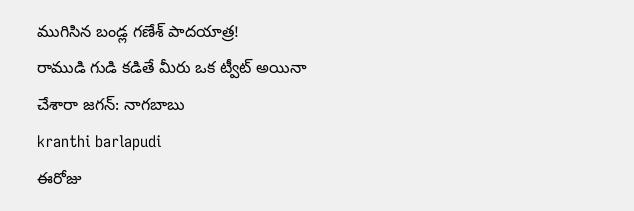ముగిసిన బండ్ల గణేశ్ పాదయాత్ర!
రాముడి గుడి కడితే మీరు ఒక ట్వీట్ అయినా చేశారా జగన్: నాగబాబు
kranthi barlapudi
ఈరోజు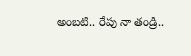అంబటి.. రేపు నా తండ్రి..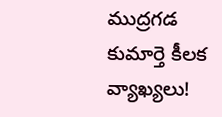ముద్రగడ కుమార్తె కీలక వ్యాఖ్యలు!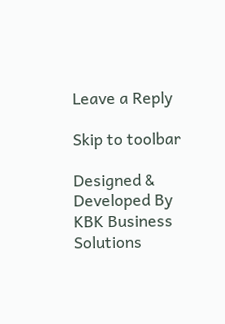Leave a Reply

Skip to toolbar

Designed & Developed By KBK Business Solutions